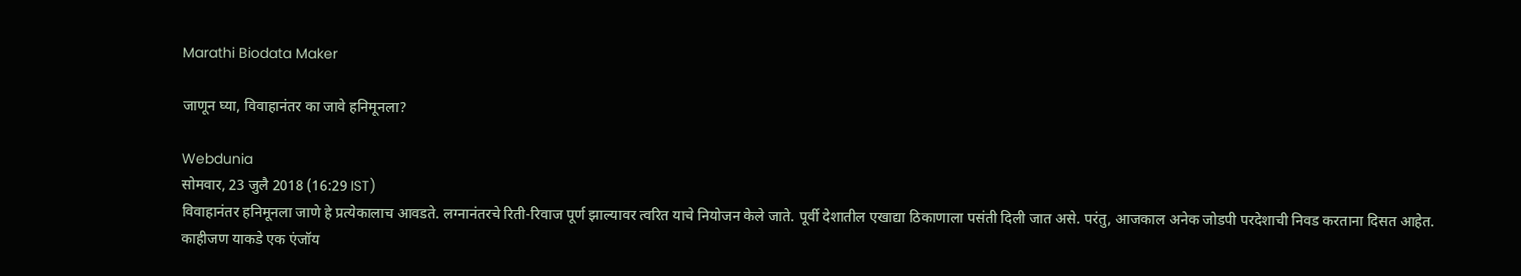Marathi Biodata Maker

जाणून घ्या, विवाहानंतर का जावे हनिमूनला?

Webdunia
सोमवार, 23 जुलै 2018 (16:29 IST)
विवाहानंतर हनिमूनला जाणे हे प्रत्येकालाच आवडते. लग्नानंतरचे रिती-रिवाज पूर्ण झाल्यावर त्वरित याचे नियोजन केले जाते. पूर्वी देशातील एखाद्या ठिकाणाला पसंती दिली जात असे. परंतु, आजकाल अनेक जोडपी परदेशाची निवड करताना दिसत आहेत. काहीजण याकडे एक एंजॉय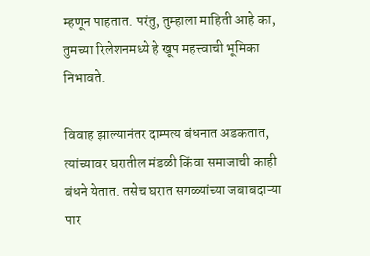म्हणून पाहतात. परंतु, तुम्हाला माहिती आहे का, तुमच्या रिलेशनमध्ये हे खूप महत्त्वाची भूमिका निभावते.

विवाह झाल्यानंतर दाम्पत्य बंधनात अडकतात, त्यांच्यावर घरातील मंडळी किंवा समाजाची काही बंधने येतात. तसेच घरात सगळ्यांच्या जबाबदाऱ्या पार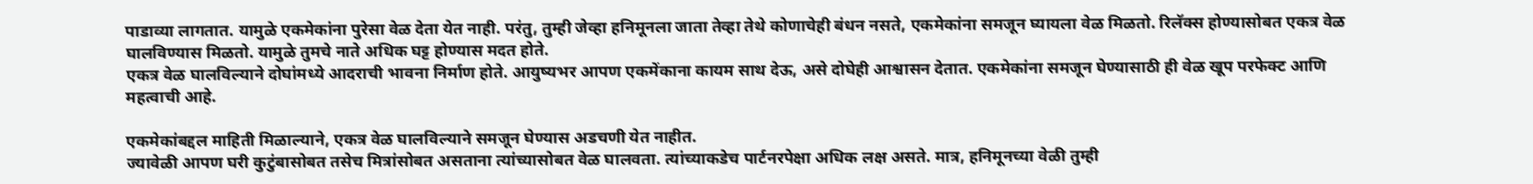पाडाव्या लागतात. यामुळे एकमेकांना पुरेसा वेळ देता येत नाही. परंतु, तुम्ही जेव्हा हनिमूनला जाता तेव्हा तेथे कोणाचेही बंधन नसते, एकमेकांना समजून घ्यायला वेळ मिळतो. रिलॅक्‍स होण्यासोबत एकत्र वेळ घालविण्यास मिळतो. यामुळे तुमचे नाते अधिक घट्ट होण्यास मदत होते.
एकत्र वेळ घालविल्याने दोघांमध्ये आदराची भावना निर्माण होते. आयुष्यभर आपण एकमेंकाना कायम साथ देऊ, असे दोघेही आश्वासन देतात. एकमेकांना समजून घेण्यासाठी ही वेळ खूप परफेक्‍ट आणि महत्वाची आहे.

एकमेकांबद्दल माहिती मिळाल्याने, एकत्र वेळ घालविल्याने समजून घेण्यास अडचणी येत नाहीत.
ज्यावेळी आपण घरी कुटुंबासोबत तसेच मित्रांसोबत असताना त्यांच्यासोबत वेळ घालवता. त्यांच्याकडेच पार्टनरपेक्षा अधिक लक्ष असते. मात्र, हनिमूनच्या वेळी तुम्ही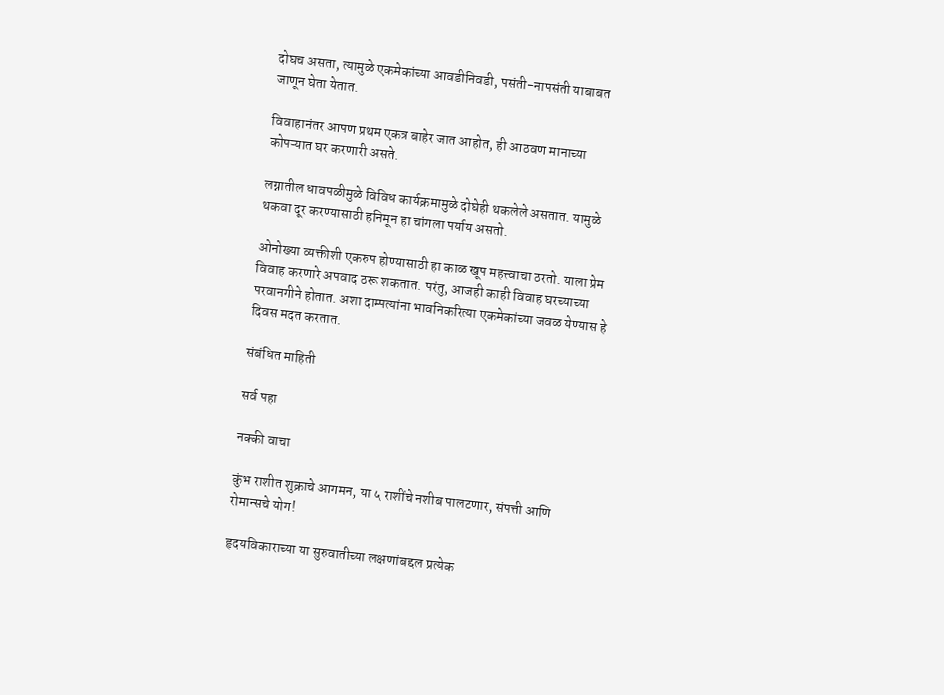दोघच असता, त्यामुळे एकमेकांच्या आवडीनिवडी, पसंती-नापसंती याबाबत जाणून घेता येतात.

विवाहानंतर आपण प्रथम एकत्र बाहेर जात आहोत, ही आठवण मानाच्या कोपऱ्यात घर करणारी असते.

लग्नातील धावपळीमुळे विविध कार्यक्रमामुळे दोघेही थकलेले असतात. यामुळे थकवा दूर करण्यासाठी हनिमून हा चांगला पर्याय असतो.

ओनोख्या व्यक्तीशी एकरुप होण्यासाठी हा काळ खूप महत्त्वाचा ठरतो. याला प्रेम विवाह करणारे अपवाद ठरू शकतात. परंतु, आजही काही विवाह घरच्याच्या परवानगीने होतात. अशा दाम्पत्यांना भावनिकरित्या एकमेकांच्या जवळ येण्यास हे दिवस मदत करतात.

संबंधित माहिती

सर्व पहा

नक्की वाचा

कुंभ राशीत शुक्राचे आगमन, या ५ राशींचे नशीब पालटणार, संपत्ती आणि रोमान्सचे योग!

हृदयविकाराच्या या सुरुवातीच्या लक्षणांबद्दल प्रत्येक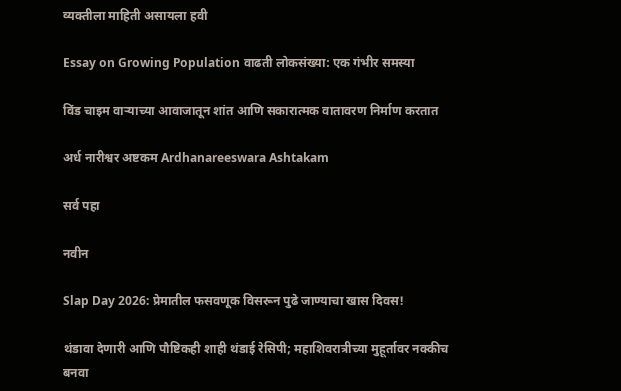व्यक्तीला माहिती असायला हवी

Essay on Growing Population वाढती लोकसंख्या: एक गंभीर समस्या

विंड चाइम वाऱ्याच्या आवाजातून शांत आणि सकारात्मक वातावरण निर्माण करतात

अर्ध नारीश्वर अष्टकम Ardhanareeswara Ashtakam

सर्व पहा

नवीन

Slap Day 2026: प्रेमातील फसवणूक विसरून पुढे जाण्याचा खास दिवस!

थंडावा देणारी आणि पौष्टिकही शाही थंडाई रेसिपी; महाशिवरात्रीच्या मुहूर्तावर नक्कीच बनवा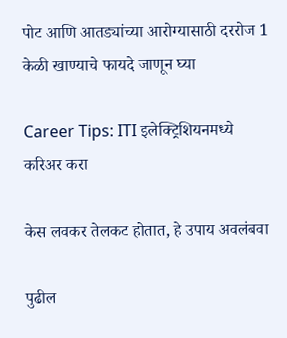पोट आणि आतड्यांच्या आरोग्यासाठी दररोज 1 केळी खाण्याचे फायदे जाणून घ्या

Career Tips: ITI इलेक्ट्रिशियनमध्ये करिअर करा

केस लवकर तेलकट होतात, हे उपाय अवलंबवा

पुढील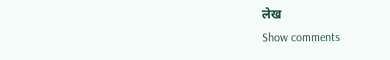लेख
Show comments